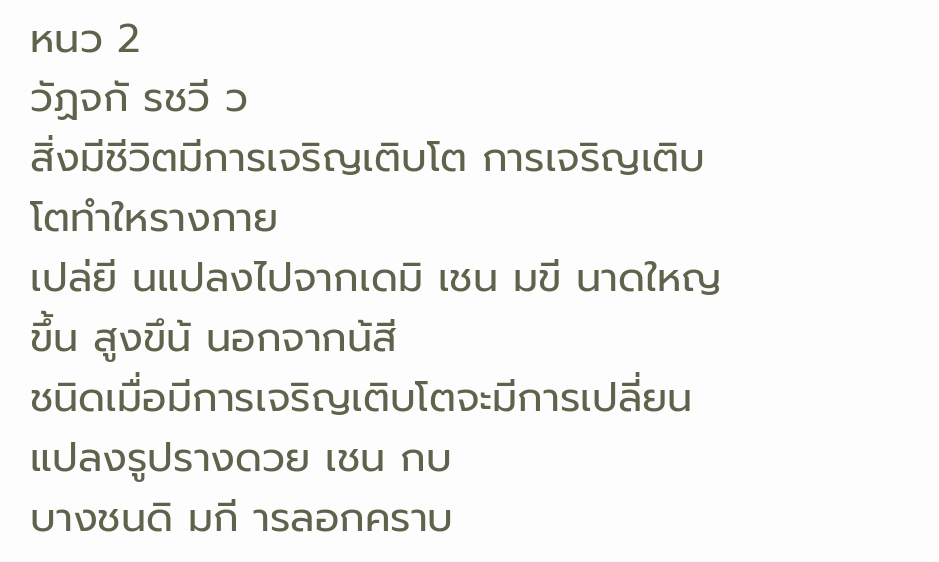หนว 2
วัฏจกั รชวี ว
สิ่งมีชีวิตมีการเจริญเติบโต การเจริญเติบโตทำใหรางกาย
เปล่ยี นแปลงไปจากเดมิ เชน มขี นาดใหญขึ้น สูงขึน้ นอกจากน้สี
ชนิดเมื่อมีการเจริญเติบโตจะมีการเปลี่ยนแปลงรูปรางดวย เชน กบ
บางชนดิ มกี ารลอกคราบ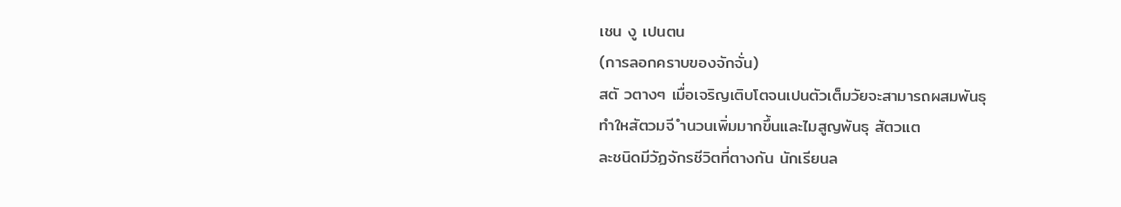เชน งู เปนตน
(การลอกคราบของจักจั่น)
สตั วตางๆ เมื่อเจริญเติบโตจนเปนตัวเต็มวัยจะสามารถผสมพันธุ
ทำใหสัตวมจี ำนวนเพิ่มมากขึ้นและไมสูญพันธุ สัตวแต
ละชนิดมีวัฏจักรชีวิตที่ตางกัน นักเรียนล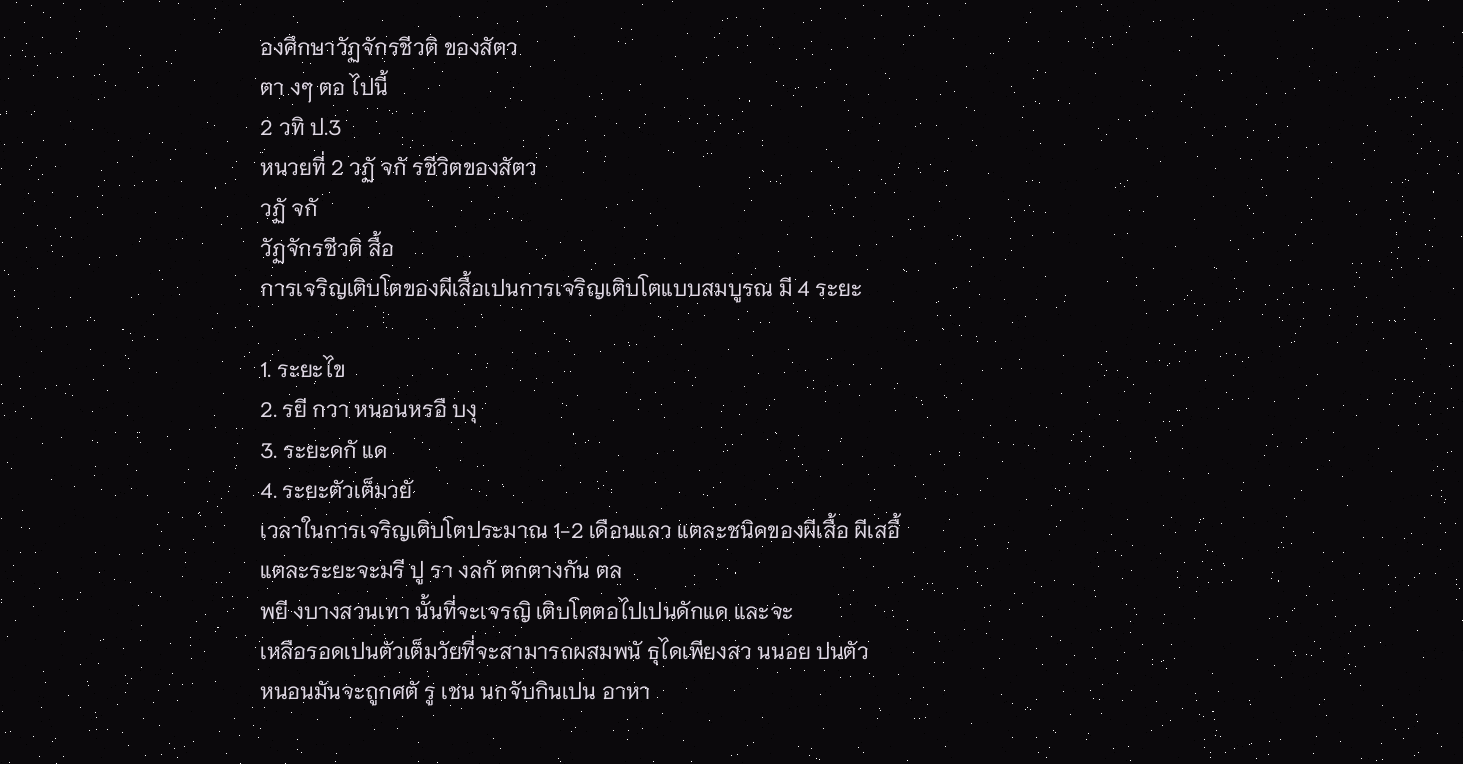องศึกษาวัฏจักรชีวติ ของสัตว
ตา งๆ ตอ ไปนี้
2 วทิ ป.3
หนวยที่ 2 วฏั จกั รชีวิตของสัตว
วฏั จกั
วัฏจักรชีวติ สื้อ
การเจริญเติบโตของผีเสื้อเปนการเจริญเติบโตแบบสมบูรณ มี 4 ระยะ

1. ระยะไข
2. รยี กวา หนอนหรอื บงุ
3. ระยะดกั แด
4. ระยะตัวเต็มวยั
เวลาในการเจริญเติบโตประมาณ 1-2 เดือนแลว แตละชนิดของผีเสื้อ ผีเสอื้
แตละระยะจะมรี ปู รา งลกั ตกตางกัน ตล
พยี งบางสวนเทา นั้นที่จะเจรญิ เติบโตตอไปเปนดักแด และจะ
เหลือรอดเปนตัวเต็มวัยที่จะสามารถผสมพนั ธุไดเพียงสว นนอย ปนตัว
หนอนมันจะถูกศตั รู เชน นกจับกินเปน อาหา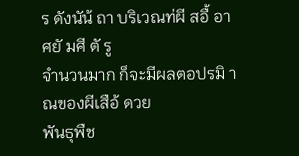ร ดังนัน้ ถา บริเวณท่ผี สอื้ อาศยั มศี ตั รู
จำนวนมาก ก็จะมีผลตอปรมิ าณของผีเสือ้ ดวย
พันธุพืช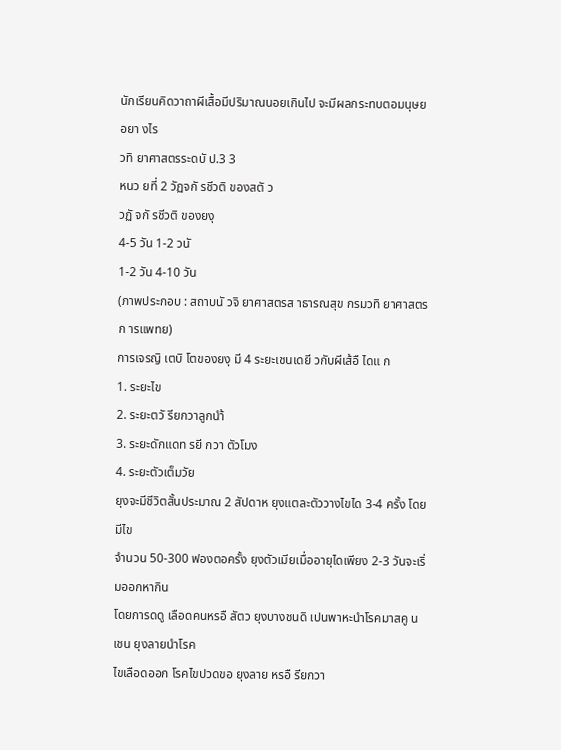นักเรียนคิดวาถาผีเสื้อมีปริมาณนอยเกินไป จะมีผลกระทบตอมนุษย
อยา งไร
วทิ ยาศาสตรระดบั ป.3 3
หนว ยที่ 2 วัฏจกั รชีวติ ของสตั ว
วฏั จกั รชีวติ ของยงุ
4-5 วัน 1-2 วนั
1-2 วัน 4-10 วัน
(ภาพประกอบ : สถาบนั วจิ ยาศาสตรส าธารณสุข กรมวทิ ยาศาสตรก ารแพทย)
การเจรญิ เตบิ โตของยงุ มี 4 ระยะเชนเดยี วกับผีเส้อื ไดแ ก
1. ระยะไข
2. ระยะตวั รียกวาลูกนำ้
3. ระยะดักแดท รยี กวา ตัวโมง
4. ระยะตัวเต็มวัย
ยุงจะมีชีวิตสั้นประมาณ 2 สัปดาห ยุงแตละตัววางไขได 3-4 ครั้ง โดยมีไข
จำนวน 50-300 ฟองตอครั้ง ยุงตัวเมียเมื่ออายุไดเพียง 2-3 วันจะเริ่มออกหากิน
โดยการดดู เลือดคนหรอื สัตว ยุงบางชนดิ เปนพาหะนำโรคมาสคู น เชน ยุงลายนำโรค
ไขเลือดออก โรคไขปวดขอ ยุงลาย หรอื รียกวา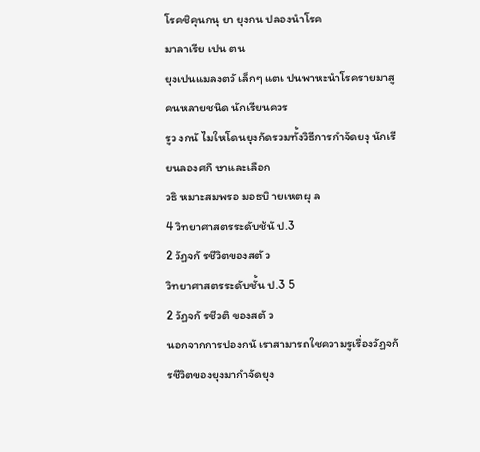โรคชิคุนกนุ ยา ยุงกน ปลองนำโรค
มาลาเรีย เปน ตน
ยุงเปนแมลงตวั เล็กๆ แตเ ปนพาหะนำโรครายมาสูคนหลายชนิด นักเรียนควร
รูว งกนั ไมใหโดนยุงกัดรวมทั้งวิธีการกำจัดยงุ นักเรียนลองศกึ ษาและเลือก
วธิ หมาะสมพรอ มอธบิ ายเหตผุ ล
4 วิทยาศาสตรระดับช้นั ป.3
2 วัฏจกั รชีวิตของสตั ว
วิทยาศาสตรระดับชั้น ป.3 5
2 วัฏจกั รชีวติ ของสตั ว
นอกจากการปองกนั เราสามารถใชความรูเรื่องวัฏจกั รชีวิตของยุงมากำจัดยุง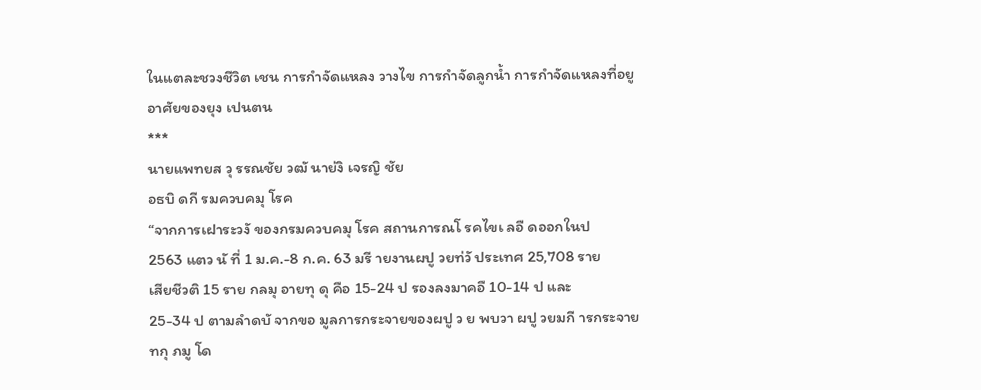ในแตละชวงชีวิต เชน การกำจัดแหลง วางไข การกำจัดลูกน้ำ การกำจัดแหลงที่อยู
อาศัยของยุง เปนตน
***
นายแพทยส วุ รรณชัย วฒั นาย่งิ เจรญิ ชัย
อธบิ ดกี รมควบคมุ โรค
“จากการเฝาระวงั ของกรมควบคมุ โรค สถานการณโ รคไขเ ลอื ดออกในป
2563 แตว นั ที่ 1 ม.ค.-8 ก.ค. 63 มรี ายงานผปู วยท่วั ประเทศ 25,708 ราย
เสียชีวติ 15 ราย กลมุ อายทุ ดุ คือ 15-24 ป รองลงมาคอื 10-14 ป และ
25-34 ป ตามลำดบั จากขอ มูลการกระจายของผปู ว ย พบวา ผปู วยมกี ารกระจาย
ทกุ ภมู โด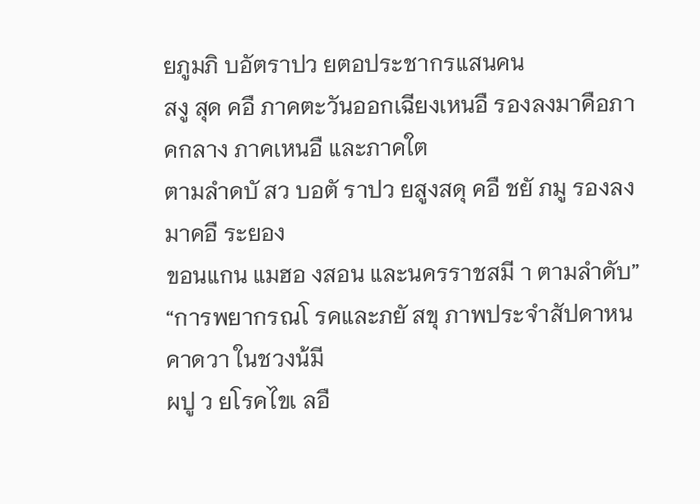ยภูมภิ บอัตราปว ยตอประชากรแสนคน
สงู สุด คอื ภาคตะวันออกเฉียงเหนอื รองลงมาคือภาคกลาง ภาคเหนอื และภาคใต
ตามลำดบั สว บอตั ราปว ยสูงสดุ คอื ชยั ภมู รองลงมาคอื ระยอง
ขอนแกน แมฮอ งสอน และนครราชสมี า ตามลำดับ”
“การพยากรณโ รคและภยั สขุ ภาพประจำสัปดาหน คาดวา ในชวงน้มี
ผปู ว ยโรคไขเ ลอื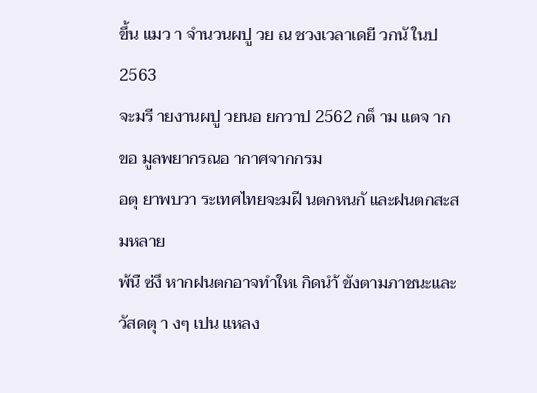ขึ้น แมว า จำนวนผปู วย ณ ชวงเวลาเดยี วกนั ในป 2563
จะมรี ายงานผปู วยนอ ยกวาป 2562 กต็ าม แตจ ากขอ มูลพยากรณอ ากาศจากกรม
อตุ ยาพบวา ระเทศไทยจะมฝี นตกหนกั และฝนตกสะสมหลาย
พ้นื ซ่งึ หากฝนตกอาจทำใหเ กิดนำ้ ขังตามภาชนะและวัสดตุ า งๆ เปน แหลง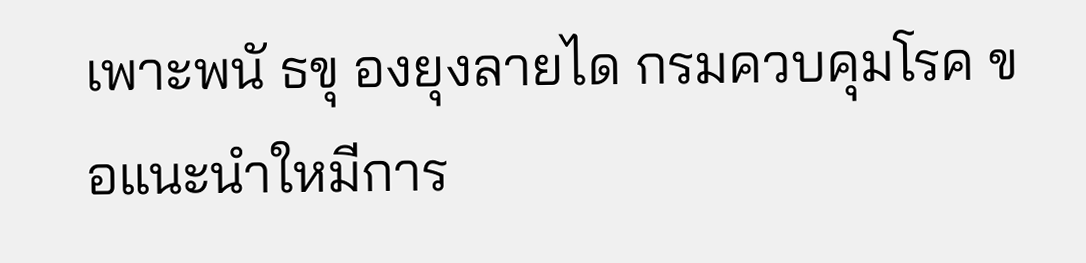เพาะพนั ธขุ องยุงลายได กรมควบคุมโรค ขอแนะนำใหมีการ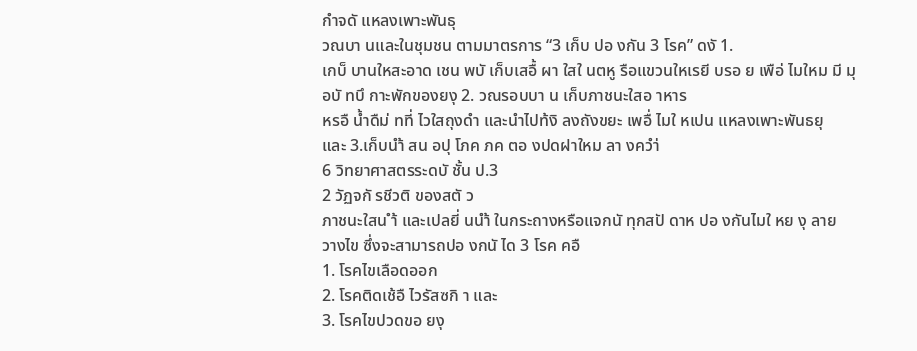กำจดั แหลงเพาะพันธุ
วณบา นและในชุมชน ตามมาตรการ “3 เก็บ ปอ งกัน 3 โรค” ดงั 1.
เกบ็ บานใหสะอาด เชน พบั เก็บเสอื้ ผา ใสใ นตหู รือแขวนใหเรยี บรอ ย เพือ่ ไมใหม มี มุ
อบั ทบึ กาะพักของยงุ 2. วณรอบบา น เก็บภาชนะใสอ าหาร
หรอื น้ำดืม่ ทที่ ไวใสถุงดำ และนำไปท้งิ ลงถังขยะ เพอื่ ไมใ หเปน แหลงเพาะพันธยุ
และ 3.เก็บนำ้ สน อปุ โภค ภค ตอ งปดฝาใหม ลา งควำ่
6 วิทยาศาสตรระดบั ชั้น ป.3
2 วัฏจกั รชีวติ ของสตั ว
ภาชนะใสน ำ้ และเปลยี่ นนำ้ ในกระถางหรือแจกนั ทุกสปั ดาห ปอ งกันไมใ หย งุ ลาย
วางไข ซึ่งจะสามารถปอ งกนั ได 3 โรค คอื
1. โรคไขเลือดออก
2. โรคติดเช้อื ไวรัสซกิ า และ
3. โรคไขปวดขอ ยงุ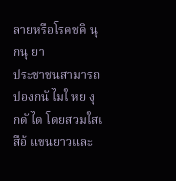ลายหรือโรคชคิ นุ กนุ ยา
ประชาชนสามารถปองกนั ไมใ หย งุ กดั ได โดยสวมใสเ สือ้ แขนยาวและ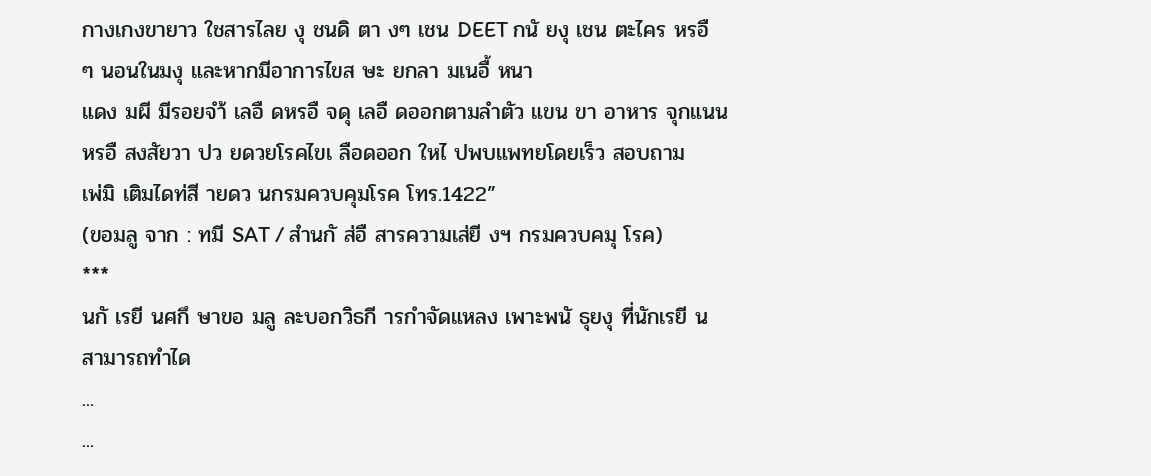กางเกงขายาว ใชสารไลย งุ ชนดิ ตา งๆ เชน DEET กนั ยงุ เชน ตะไคร หรอื
ๆ นอนในมงุ และหากมีอาการไขส ษะ ยกลา มเนอื้ หนา
แดง มผี มีรอยจำ้ เลอื ดหรอื จดุ เลอื ดออกตามลำตัว แขน ขา อาหาร จุกแนน
หรอื สงสัยวา ปว ยดวยโรคไขเ ลือดออก ใหไ ปพบแพทยโดยเร็ว สอบถาม
เพ่มิ เติมไดท่สี ายดว นกรมควบคุมโรค โทร.1422”
(ขอมลู จาก : ทมี SAT / สำนกั ส่อื สารความเส่ยี งฯ กรมควบคมุ โรค)
***
นกั เรยี นศกึ ษาขอ มลู ละบอกวิธกี ารกำจัดแหลง เพาะพนั ธุยงุ ที่นักเรยี น
สามารถทำได
...
...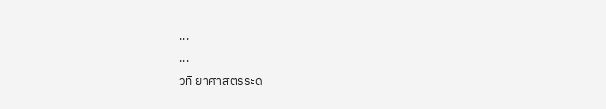...
...
วทิ ยาศาสตรระด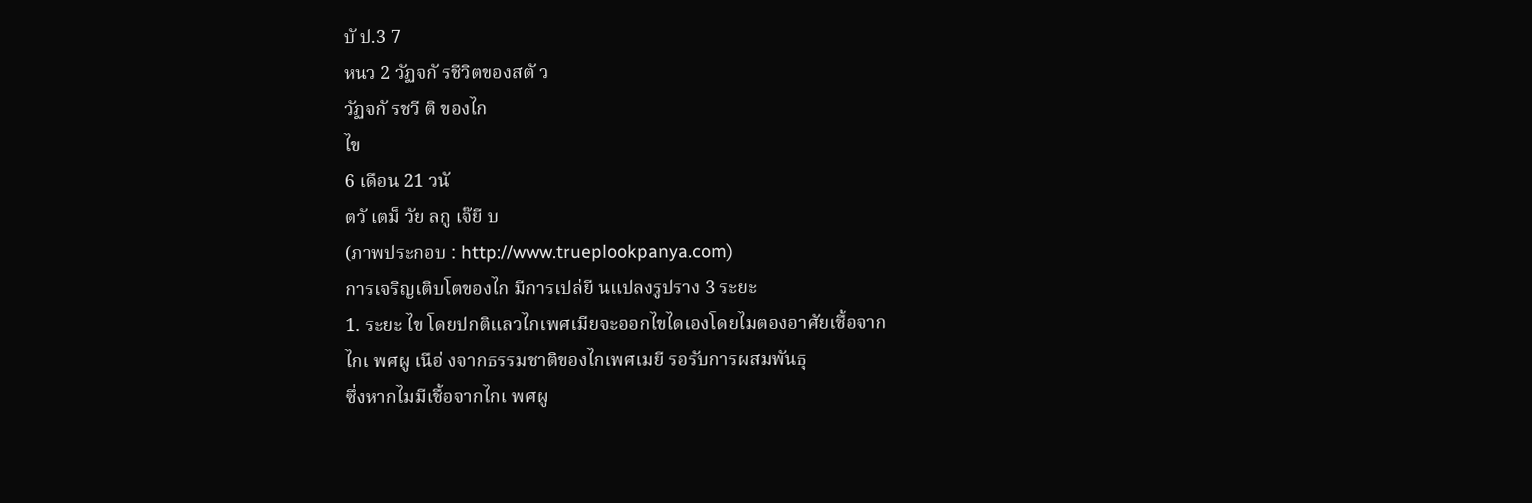บั ป.3 7
หนว 2 วัฏจกั รชีวิตของสตั ว
วัฏจกั รชวี ติ ของไก
ไข
6 เดือน 21 วนั
ตวั เตม็ วัย ลกู เจ๊ยี บ
(ภาพประกอบ : http://www.trueplookpanya.com)
การเจริญเติบโตของไก มีการเปล่ยี นแปลงรูปราง 3 ระยะ
1. ระยะ ไข โดยปกติแลวไกเพศเมียจะออกไขไดเองโดยไมตองอาศัยเชื้อจาก
ไกเ พศผู เนือ่ งจากธรรมชาติของไกเพศเมยี รอรับการผสมพันธุ
ซึ่งหากไมมีเชื้อจากไกเ พศผู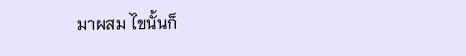มาผสม ไขนั้นก็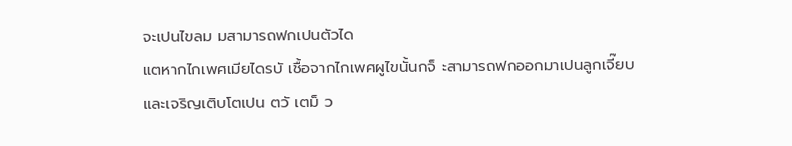จะเปนไขลม มสามารถฟกเปนตัวได
แตหากไกเพศเมียไดรบั เชื้อจากไกเพศผูไขนั้นกจ็ ะสามารถฟกออกมาเปนลูกเจี๊ยบ
และเจริญเติบโตเปน ตวั เตม็ ว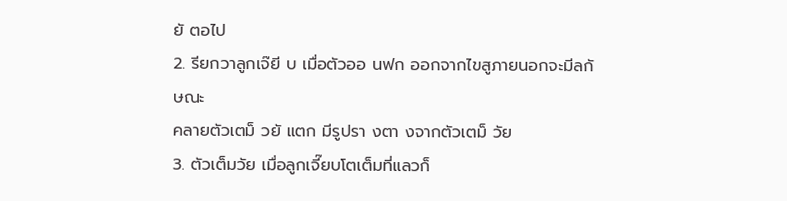ยั ตอไป
2. รียกวาลูกเจ๊ยี บ เมื่อตัวออ นฟก ออกจากไขสูภายนอกจะมีลกั ษณะ
คลายตัวเตม็ วยั แตก มีรูปรา งตา งจากตัวเตม็ วัย
3. ตัวเต็มวัย เมื่อลูกเจี๊ยบโตเต็มที่แลวก็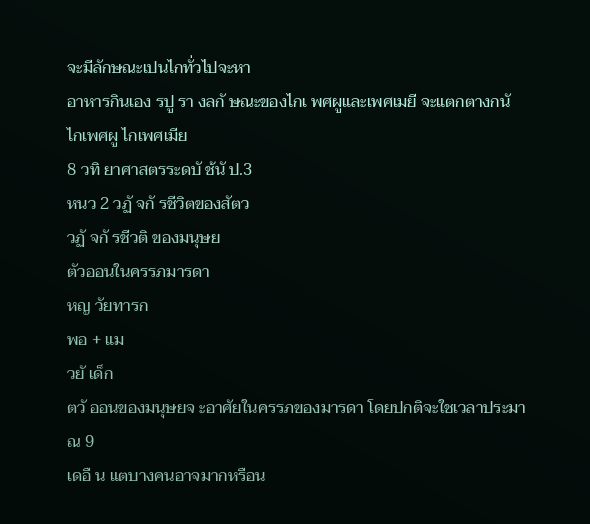จะมีลักษณะเปนไกทั่วไปจะหา
อาหารกินเอง รปู รา งลกั ษณะของไกเ พศผูและเพศเมยี จะแตกตางกนั
ไกเพศผู ไกเพศเมีย
8 วทิ ยาศาสตรระดบั ช้นั ป.3
หนว 2 วฏั จกั รชีวิตของสัตว
วฏั จกั รชีวติ ของมนุษย
ตัวออนในครรภมารดา
หญ วัยทารก
พอ + แม
วยั เด็ก
ตวั ออนของมนุษยจ ะอาศัยในครรภของมารดา โดยปกติจะใชเวลาประมาณ 9
เดอื น แตบางคนอาจมากหรือน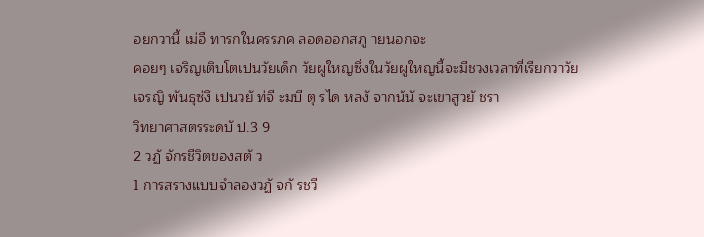อยกวานี้ เม่อื ทารกในครรภค ลอดออกสภู ายนอกจะ
คอยๆ เจริญเติบโตเปนวัยเด็ก วัยผูใหญซึ่งในวัยผูใหญนี้จะมีชวงเวลาที่เรียกวาวัย
เจรญิ พันธุซ่งึ เปนวยั ท่จี ะมบี ตุ รได หลงั จากน้นั จะเขาสูวยั ชรา
วิทยาศาสตรระดบั ป.3 9
2 วฏั จักรชีวิตของสตั ว
1 การสรางแบบจำลองวฏั จกั รชวี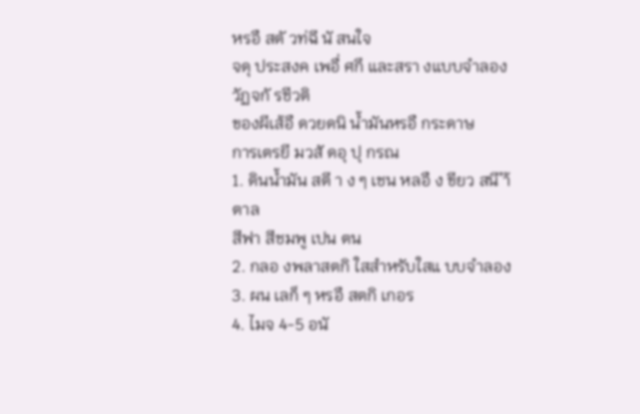หรอื สตั วท่ฉี นั สนใจ
จดุ ประสงค เพอื่ ศกึ และสรา งแบบจำลองวัฏจกั รชีวติ
ของผีเส้อื ดวยดนิ น้ำมันหรอื กระดาษ
การเตรยี มวสั ดอุ ปุ กรณ
1. ดินน้ำมัน สตี า ง ๆ เชน หลอื ง ขียว สนี ำ้ ตาล
สีฟา สีชมพู เปน ตน
2. กลอ งพลาสตกิ ใสสำหรับใสแ บบจำลอง
3. ผน เลก็ ๆ หรอื สตกิ เกอร
4. ไมจ 4-5 อนั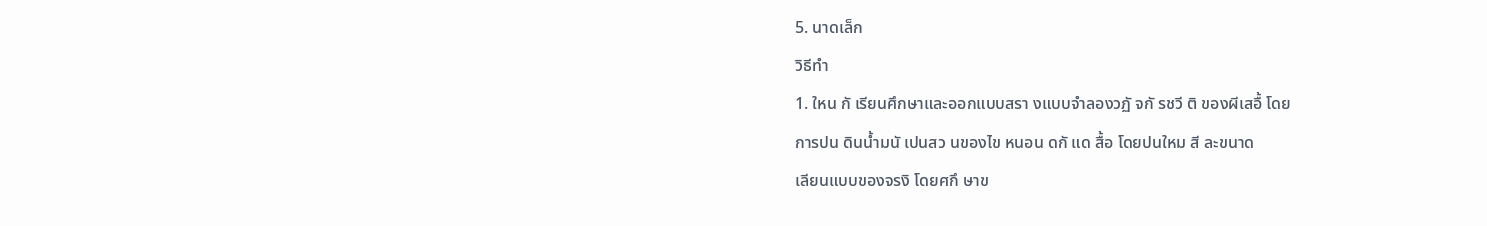5. นาดเล็ก
วิธีทำ
1. ใหน กั เรียนศึกษาและออกแบบสรา งแบบจำลองวฏั จกั รชวี ติ ของผีเสอื้ โดย
การปน ดินน้ำมนั เปนสว นของไข หนอน ดกั แด สื้อ โดยปนใหม สี ละขนาด
เลียนแบบของจรงิ โดยศกึ ษาข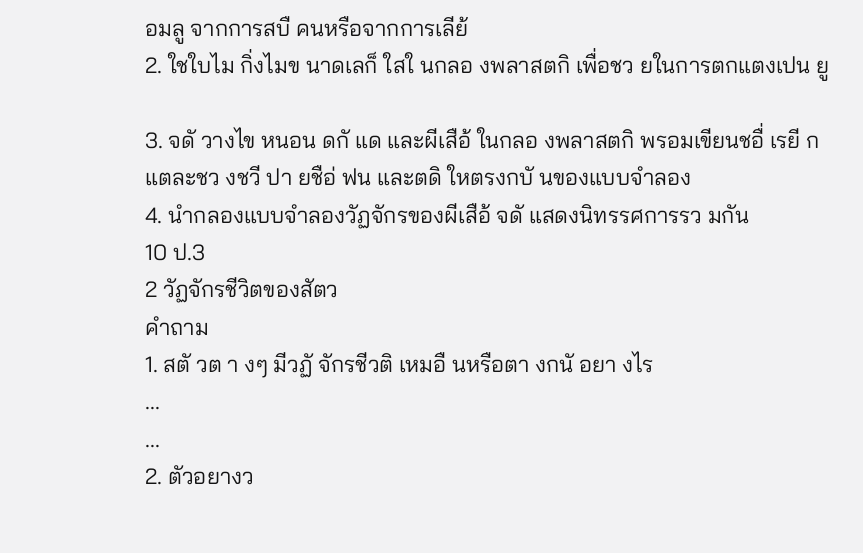อมลู จากการสบื คนหรือจากการเลีย้
2. ใชใบไม กิ่งไมข นาดเลก็ ใสใ นกลอ งพลาสตกิ เพื่อชว ยในการตกแตงเปน ยู

3. จดั วางไข หนอน ดกั แด และผีเสือ้ ในกลอ งพลาสตกิ พรอมเขียนชอื่ เรยี ก
แตละชว งชวี ปา ยชือ่ ฟน และตดิ ใหตรงกบั นของแบบจำลอง
4. นำกลองแบบจำลองวัฏจักรของผีเสือ้ จดั แสดงนิทรรศการรว มกัน
10 ป.3
2 วัฏจักรชีวิตของสัตว
คำถาม
1. สตั วต า งๆ มีวฏั จักรชีวติ เหมอื นหรือตา งกนั อยา งไร
...
...
2. ตัวอยางว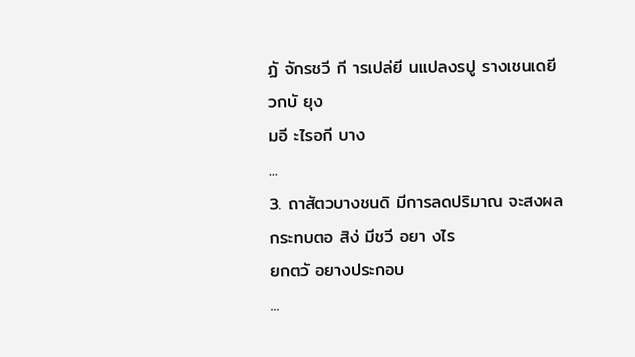ฏั จักรชวี กี ารเปล่ยี นแปลงรปู รางเชนเดยี วกบั ยุง
มอี ะไรอกี บาง
...
3. ถาสัตวบางชนดิ มีการลดปริมาณ จะสงผลกระทบตอ สิง่ มีชวี อยา งไร
ยกตวั อยางประกอบ
...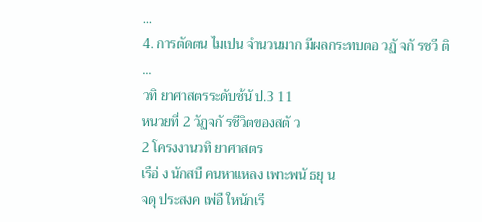...
4. การตัดตน ไมเปน จำนวนมาก มีผลกระทบตอ วฏั จกั รชวี ติ
...
วทิ ยาศาสตรระดับช้นั ป.3 11
หนวยที่ 2 วัฏจกั รชีวิตของสตั ว
2 โครงงานวทิ ยาศาสตร
เรือ่ ง นักสบื คนหาแหลง เพาะพนั ธยุ น
จดุ ประสงค เพ่อื ใหนักเรี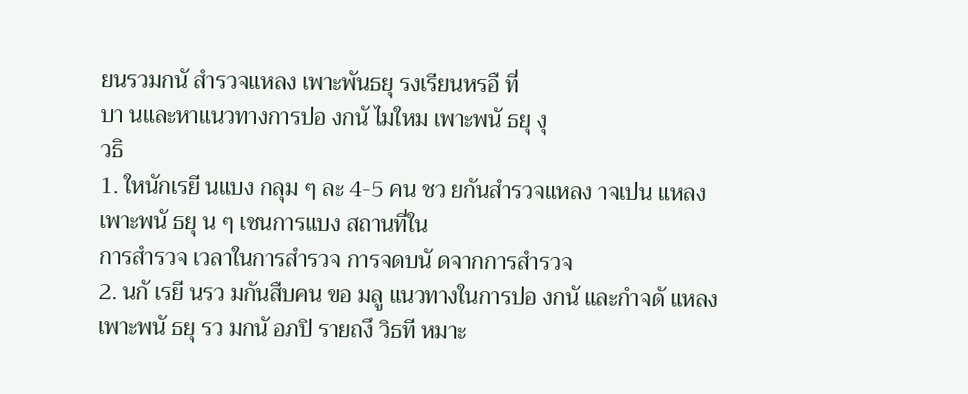ยนรวมกนั สำรวจแหลง เพาะพันธยุ รงเรียนหรอื ที่
บา นและหาแนวทางการปอ งกนั ไมใหม เพาะพนั ธยุ งุ
วธิ
1. ใหนักเรยี นแบง กลุม ๆ ละ 4-5 คน ชว ยกันสำรวจแหลง าจเปน แหลง
เพาะพนั ธยุ น ๆ เชนการแบง สถานที่ใน
การสำรวจ เวลาในการสำรวจ การจดบนั ดจากการสำรวจ
2. นกั เรยี นรว มกันสืบคน ขอ มลู แนวทางในการปอ งกนั และกำจดั แหลง
เพาะพนั ธยุ รว มกนั อภปิ รายถงึ วิธที หมาะ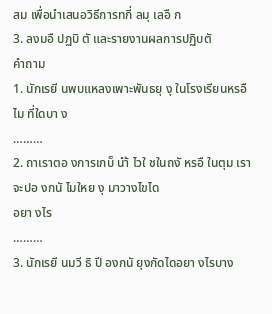สม เพื่อนำเสนอวิธีการทกี่ ลมุ เลอื ก
3. ลงมอื ปฏบิ ตั และรายงานผลการปฏิบตั
คำถาม
1. นักเรยี นพบแหลงเพาะพันธยุ งุ ในโรงเรียนหรอื ไม ที่ใดบา ง
………
2. ถาเราตอ งการเกบ็ นำ้ ไวใ ชในถงั หรอื ในตุม เราจะปอ งกนั ไมใหย งุ มาวางไขได
อยา งไร
………
3. นักเรยี นมวี ธิ ปี องกนั ยุงกัดไดอยา งไรบาง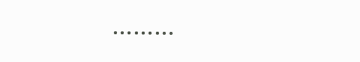………